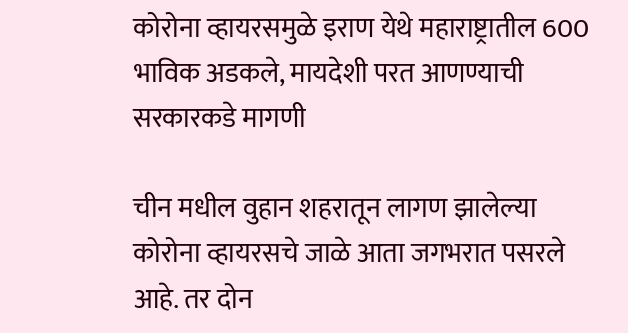कोरोना व्हायरसमुळे इराण येथे महाराष्ट्रातील 600 भाविक अडकले, मायदेशी परत आणण्याची सरकारकडे मागणी

चीन मधील वुहान शहरातून लागण झालेल्या कोरोना व्हायरसचे जाळे आता जगभरात पसरले आहे. तर दोन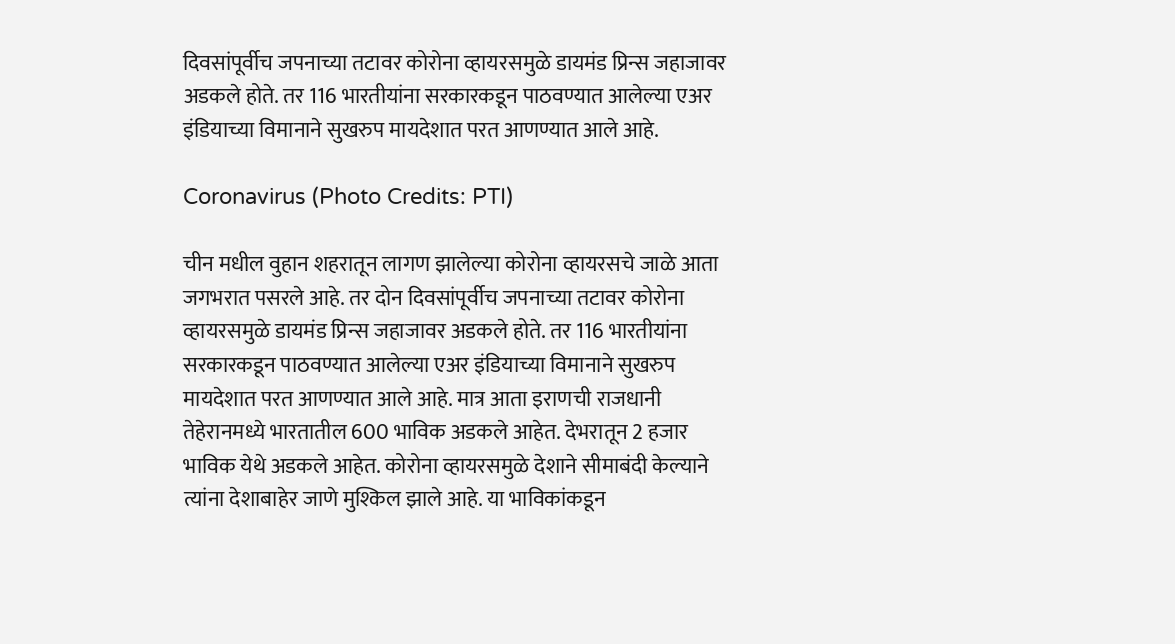दिवसांपूर्वीच जपनाच्या तटावर कोरोना व्हायरसमुळे डायमंड प्रिन्स जहाजावर अडकले होते. तर 116 भारतीयांना सरकारकडून पाठवण्यात आलेल्या एअर इंडियाच्या विमानाने सुखरुप मायदेशात परत आणण्यात आले आहे.

Coronavirus (Photo Credits: PTI)

चीन मधील वुहान शहरातून लागण झालेल्या कोरोना व्हायरसचे जाळे आता जगभरात पसरले आहे. तर दोन दिवसांपूर्वीच जपनाच्या तटावर कोरोना व्हायरसमुळे डायमंड प्रिन्स जहाजावर अडकले होते. तर 116 भारतीयांना सरकारकडून पाठवण्यात आलेल्या एअर इंडियाच्या विमानाने सुखरुप मायदेशात परत आणण्यात आले आहे. मात्र आता इराणची राजधानी तेहेरानमध्ये भारतातील 600 भाविक अडकले आहेत. देभरातून 2 हजार भाविक येथे अडकले आहेत. कोरोना व्हायरसमुळे देशाने सीमाबंदी केल्याने त्यांना देशाबाहेर जाणे मुश्किल झाले आहे. या भाविकांकडून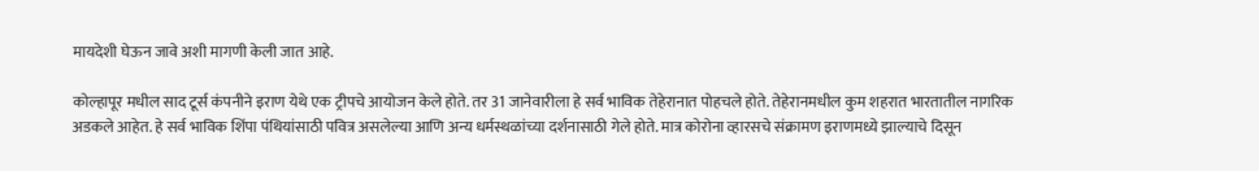मायदेशी घेऊन जावे अशी मागणी केली जात आहे.

कोल्हापूर मधील साद टूर्स कंपनीने इराण येथे एक ट्रीपचे आयोजन केले होते. तर 31 जानेवारीला हे सर्व भाविक तेहेरानात पोहचले होते. तेहेरानमधील कुम शहरात भारतातील नागरिक अडकले आहेत. हे सर्व भाविक शिंपा पंथियांसाठी पवित्र असलेल्या आणि अन्य धर्मस्थळांच्या दर्शनासाठी गेले होते. मात्र कोरोना व्हारसचे संक्रामण इराणमध्ये झाल्याचे दिसून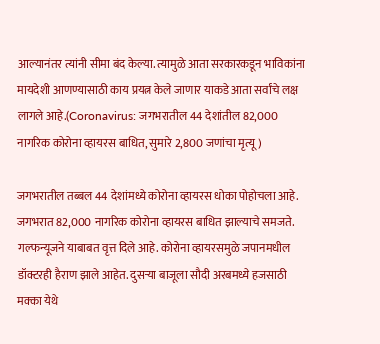आल्यानंतर त्यांनी सीमा बंद केल्या. त्यामुळे आता सरकारकडून भाविकांना मायदेशी आणण्यासाठी काय प्रयत्न केले जाणार याकडे आता सर्वांचे लक्ष लागले आहे.(Coronavirus: जगभरातील 44 देशांतील 82,000 नागरिक कोरोना व्हायरस बाधित, सुमारे 2,800 जणांचा मृत्यू)

जगभरातील तब्बल 44 देशांमध्ये कोरोना व्हायरस धोका पोहोचला आहे. जगभरात 82,000 नागरिक कोरोना व्हायरस बाधित झाल्याचे समजते. गल्फन्यूजने याबाबत वृत्त दिले आहे. कोरोना व्हायरसमुळे जपानमधील डॉक्टरही हैराण झाले आहेत. दुसऱ्या बाजूला सौदी अरबमध्ये हजसाठी मक्का येथे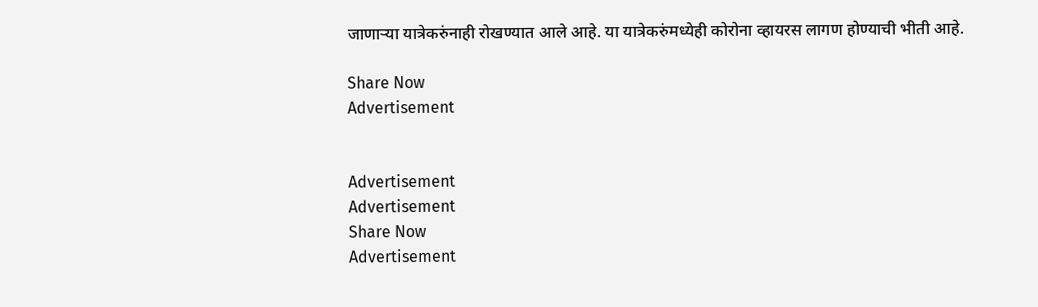जाणाऱ्या यात्रेकरुंनाही रोखण्यात आले आहे. या यात्रेकरुंमध्येही कोरोना व्हायरस लागण होण्याची भीती आहे.

Share Now
Advertisement


Advertisement
Advertisement
Share Now
Advertisement